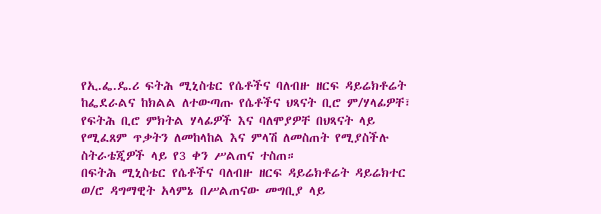የኢ.ፌ.ዴ.ሪ ፍትሕ ሚኒስቴር የሴቶችና ባለብዙ ዘርፍ ዳይሬክቶሬት ከፌደራልና ከክልል ለተውጣጡ የሴቶችና ህጻናት ቢሮ ም/ሃላፊዎቸ፣ የፍትሕ ቢሮ ምክትል ሃላፊዎች እና ባለሞያዎቸ በህጻናት ላይ የሚፈጸም ጥቃትን ለመከላከል እና ምላሽ ለመስጠት የሚያስችሉ ስትራቴጂዎች ላይ የ3 ቀን ሥልጠና ተስጠ።
በፍትሕ ሚኒስቴር የሴቶችና ባለብዙ ዘርፍ ዳይሬክቶሬት ዳይሬክተር ወ/ሮ ዳግማዊት አላምኔ በሥልጠናው መግቢያ ላይ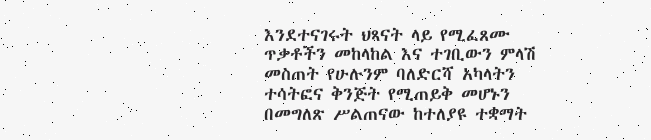እንደተናገሩት ህጻናት ላይ የሚፈጸሙ ጥቃቶችን መከላከል እና ተገቢውን ምላሽ መስጠት የሁሉንም ባለድርሻ አካላትን ተሳትፎና ቅንጅት የሚጠይቅ መሆኑን በመግለጽ ሥልጠናው ከተለያዩ ተቋማት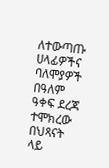ለተውጣጡ ሀላፊዎችና ባለሞያዎች በዓለም ዓቀፍ ደረጃ ተሞክረው በህጻናት ላይ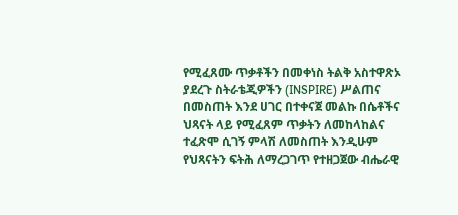የሚፈጸሙ ጥቃቶችን በመቀነስ ትልቅ አስተዋጽኦ ያደረጉ ስትራቴጂዎችን (INSPIRE) ሥልጠና በመስጠት እንደ ሀገር በተቀናጀ መልኩ በሴቶችና ህጻናት ላይ የሚፈጸም ጥቃትን ለመከላከልና ተፈጽሞ ሲገኝ ምላሽ ለመስጠት እንዲሁም የህጻናትን ፍትሕ ለማረጋገጥ የተዘጋጀው ብሔራዊ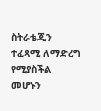ስትራቴጂን ተፈጻሚ ለማድረግ የሚያስችል መሆኑን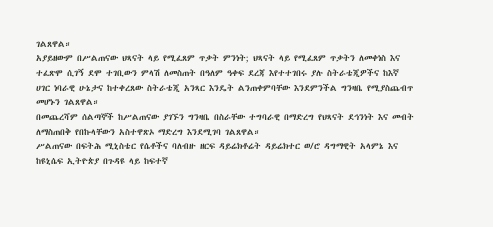ገልጸዋል።
አያይዘውም በሥልጠናው ህጻናት ላይ የሚፈጸም ጥቃት ምንነት; ህጻናት ላይ የሚፈጸም ጥቃትን ለመቀነስ እና ተፈጽሞ ሲገኝ ደሞ ተገቢውን ምላሽ ለመስጠት በዓለም ዓቀፍ ደረጃ እየተተገበሩ ያሉ ስትራቴጂዎችና ከእኛ ሀገር ነባራዊ ሁኔታና ከተቀረጸው ስትራቴጂ አንጻር እንዴት ልንጠቀምባቸው እንደምንችል ግንዛቤ የሚያስጨብጥ መሆኑን ገልጸዋል።
በመጨረሻም ሰልጣኞች ከሥልጠናው ያገኙን ግንዛቤ በስራቸው ተግባራዊ በማድረግ የህጻናት ደኅንነት እና መብት ለማስጠበቅ የበኩላቸውን አስተዋጽኦ ማድረግ እንደሚገባ ገልጸዋል።
ሥልጠናው በፍትሕ ሚኒስቴር የሴቶችና ባለብዙ ዘርፍ ዳይሬክቶሬት ዳይሬክተር ወ/ሮ ዳግማዊት አላምኔ እና ከዩኒሴፍ ኢትዮጵያ በጉዳዩ ላይ ከፍተኛ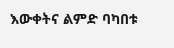እውቀትና ልምድ ባካበቱ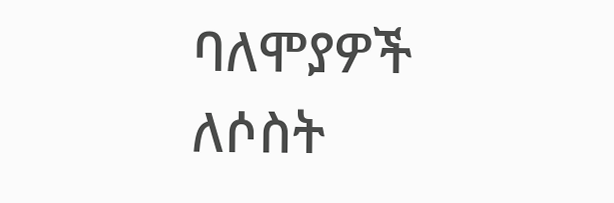ባለሞያዎች ለሶስት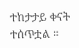ተከታታይ ቀናት ተሰጥቷል ።